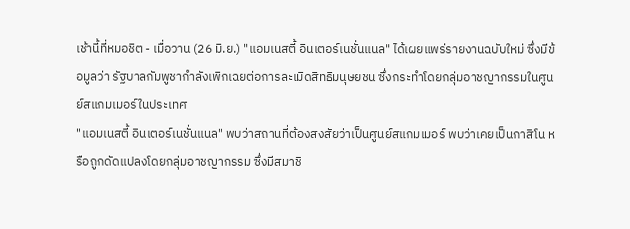เช้านี้ที่หมอชิต - เมื่อวาน (26 มิ.ย.) "แอมเนสตี้ อินเตอร์เนชั่นแนล" ได้เผยแพร่รายงานฉบับใหม่ ซึ่งมีข้อมูลว่า รัฐบาลกัมพูชากำลังเพิกเฉยต่อการละเมิดสิทธิมนุษยชน ซึ่งกระทำโดยกลุ่มอาชญากรรมในศูนย์สแกมเมอร์ในประเทศ
"แอมเนสตี้ อินเตอร์เนชั่นแนล" พบว่าสถานที่ต้องสงสัยว่าเป็นศูนย์สแกมเมอร์ พบว่าเคยเป็นกาสิโน หรือถูกดัดแปลงโดยกลุ่มอาชญากรรม ซึ่งมีสมาชิ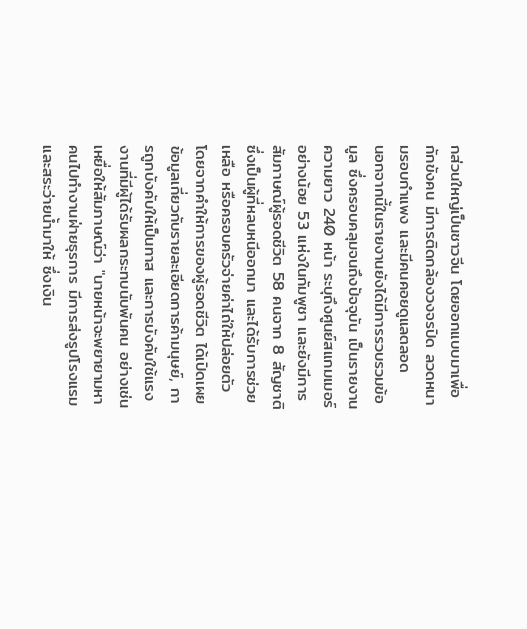กส่วนใหญ่เป็นชาวจีน โดยออกแบบมาเพื่อกักขังคน มีการติดกล้องวงจรปิด ลวดหนามรอบกำแพง และมีคนคอยดูแลตลอด
นอกจากนี้ในรายงานยังได้มีการรวบรวมข้อมูล ซึ่งครอบคลุมจนถึงปัจจุบัน เป็นรายงานความยาว 240 หน้า ระบุถึงศูนย์สแกมเมอร์อย่างน้อย 53 แห่งในกัมพูชา และยังมีการสัมภาษณ์ผู้รอดชีวิต 58 คนจาก 8 สัญชาติ ซึ่งเป็นผู้ที่หลบหนีออกมา และได้รับการช่วยเหลือ หรือครอบครัวจ่ายค่าไถ่ให้ปล่อยตัว
โดยจากคำให้การของผู้รอดชีวิต ได้เปิดเผยข้อมูลเกี่ยวกับรายละเอียดการค้ามนุษย์, การถูกบังคับให้เป็นทาส และการบังคับใช้แรงงานที่มีผู้ได้รับผลกระทบนับพันคน อย่างเช่น เหยื่อให้สัมภาษณ์ว่า "นายหน้าจะพยายามหาคนไปทำงานฝ่ายธุรการ มีการส่งรูปโรงแรมและสระว่ายน้ำมาให้ ซึ่งเงิน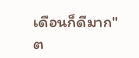เดือนก็ดีมาก"
ต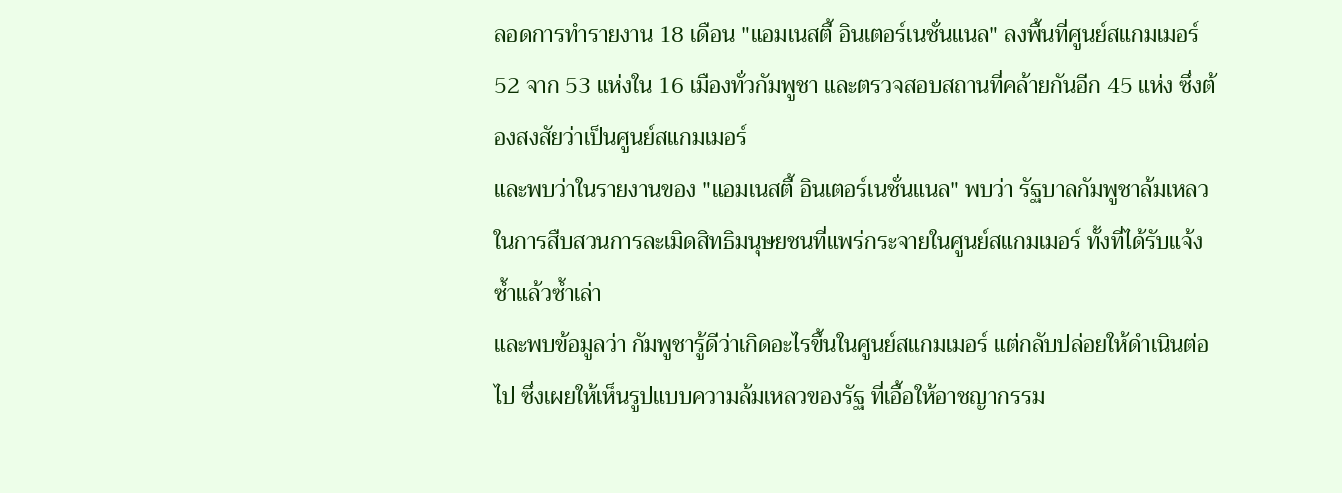ลอดการทำรายงาน 18 เดือน "แอมเนสตี้ อินเตอร์เนชั่นแนล" ลงพื้นที่ศูนย์สแกมเมอร์ 52 จาก 53 แห่งใน 16 เมืองทั่วกัมพูชา และตรวจสอบสถานที่คล้ายกันอีก 45 แห่ง ซึ่งต้องสงสัยว่าเป็นศูนย์สแกมเมอร์
และพบว่าในรายงานของ "แอมเนสตี้ อินเตอร์เนชั่นแนล" พบว่า รัฐบาลกัมพูชาล้มเหลวในการสืบสวนการละเมิดสิทธิมนุษยชนที่แพร่กระจายในศูนย์สแกมเมอร์ ทั้งที่ได้รับแจ้งซ้ำแล้วซ้ำเล่า
และพบข้อมูลว่า กัมพูชารู้ดีว่าเกิดอะไรขึ้นในศูนย์สแกมเมอร์ แต่กลับปล่อยให้ดำเนินต่อไป ซึ่งเผยให้เห็นรูปแบบความล้มเหลวของรัฐ ที่เอื้อให้อาชญากรรม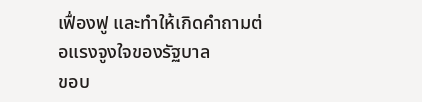เฟื่องฟู และทำให้เกิดคำถามต่อแรงจูงใจของรัฐบาล
ขอบ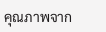คุณภาพจาก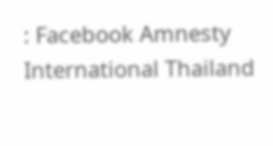: Facebook Amnesty International Thailand